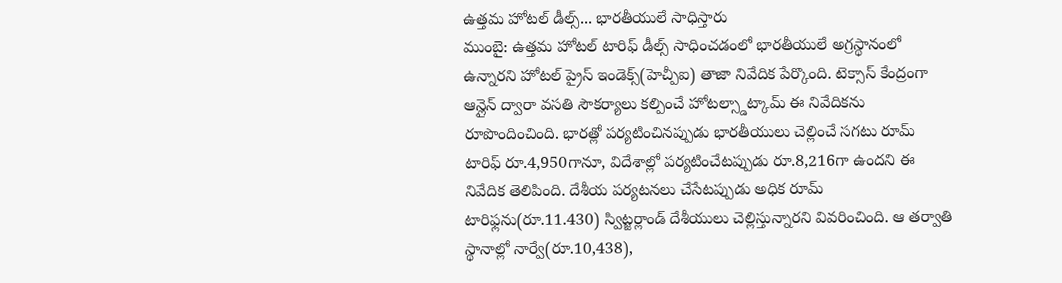ఉత్తమ హోటల్ డీల్స్... భారతీయులే సాధిస్తారు
ముంబై: ఉత్తమ హోటల్ టారిఫ్ డీల్స్ సాధించడంలో భారతీయులే అగ్రస్థానంలో ఉన్నారని హోటల్ ప్రైస్ ఇండెక్స్(హెచ్పీఐ) తాజా నివేదిక పేర్కొంది. టెక్సాస్ కేంద్రంగా ఆన్లైన్ ద్వారా వసతి సౌకర్యాలు కల్పించే హోటల్స్డాట్కామ్ ఈ నివేదికను రూపొందించింది. భారత్లో పర్యటించినప్పుడు భారతీయులు చెల్లించే సగటు రూమ్ టారిఫ్ రూ.4,950గానూ, విదేశాల్లో పర్యటించేటప్పుడు రూ.8,216గా ఉందని ఈ నివేదిక తెలిపింది. దేశీయ పర్యటనలు చేసేటప్పుడు అధిక రూమ్ టారిఫ్లను(రూ.11.430) స్విట్జర్లాండ్ దేశీయులు చెల్లిస్తున్నారని వివరించింది. ఆ తర్వాతి స్థానాల్లో నార్వే(రూ.10,438),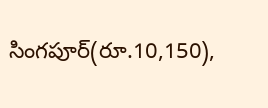సింగపూర్(రూ.10,150),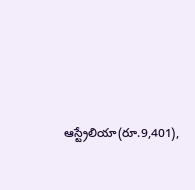ఆస్ట్రేలియా(రూ.9,401),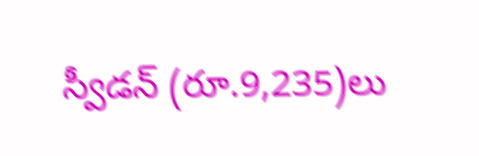స్వీడన్ (రూ.9,235)లు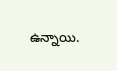ఉన్నాయి.